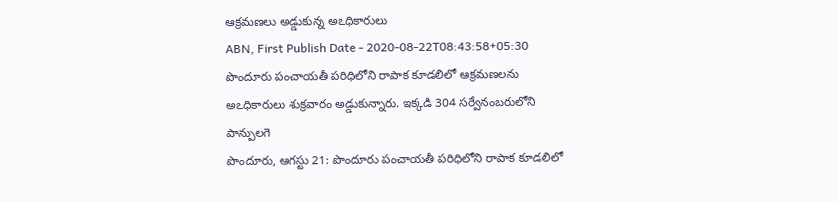ఆక్రమణలు అడ్డుకున్న అఽధికారులు
ABN, First Publish Date - 2020-08-22T08:43:58+05:30
పొందూరు పంచాయతీ పరిధిలోని రాపాక కూడలిలో ఆక్రమణలను అఽధికారులు శుక్రవారం అడ్డుకున్నారు. ఇక్కడి 304 సర్వేనంబరులోని పాన్పులగె
పొందూరు, ఆగస్టు 21: పొందూరు పంచాయతీ పరిధిలోని రాపాక కూడలిలో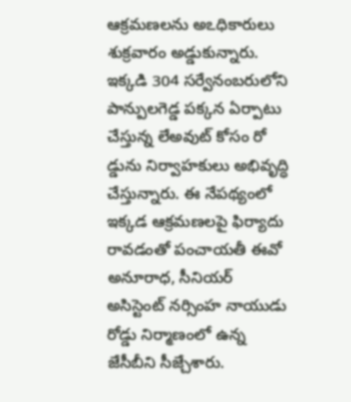ఆక్రమణలను అఽధికారులు శుక్రవారం అడ్డుకున్నారు. ఇక్కడి 304 సర్వేనంబరులోని పాన్పులగెడ్డ పక్కన ఏర్పాటు చేస్తున్న లేఅవుట్ కోసం రో డ్డును నిర్వాహకులు అభివృద్ధి చేస్తున్నారు. ఈ నేపథ్యంలో ఇక్కడ ఆక్రమణలపై ఫిర్యాదు రావడంతో పంచాయతీ ఈవో అనూరాధ, సీనియర్ అసిస్టెంట్ నర్సింహ నాయుడు రోడ్డు నిర్మాణంలో ఉన్న జేసీబీని సీజ్చేశారు.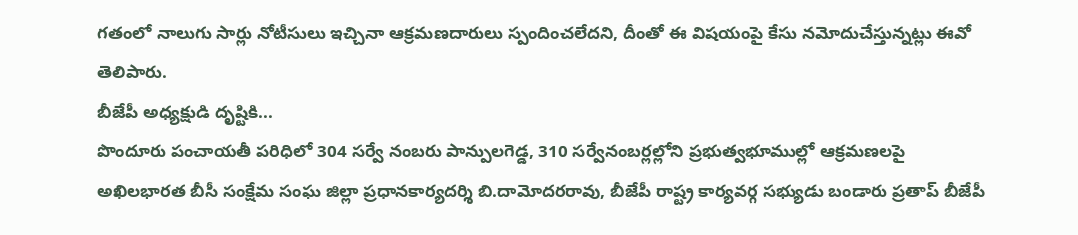గతంలో నాలుగు సార్లు నోటీసులు ఇచ్చినా ఆక్రమణదారులు స్పందించలేదని, దీంతో ఈ విషయంపై కేసు నమోదుచేస్తున్నట్లు ఈవో తెలిపారు.
బీజేపీ అధ్యక్షుడి దృష్టికి...
పొందూరు పంచాయతీ పరిధిలో 304 సర్వే నంబరు పాన్పులగెడ్డ, 310 సర్వేనంబర్లల్లోని ప్రభుత్వభూముల్లో ఆక్రమణలపై అఖిలభారత బీసీ సంక్షేమ సంఘ జిల్లా ప్రధానకార్యదర్శి బి.దామోదరరావు, బీజేపీ రాష్ట్ర కార్యవర్గ సభ్యుడు బండారు ప్రతాప్ బీజేపీ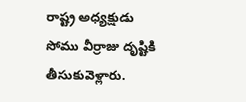రాష్ట్ర అధ్యక్షుడు సోము వీర్రాజు దృష్టికి తీసుకువెళ్లారు.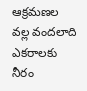ఆక్రమణల వల్ల వందలాది ఎకరాలకు నీరం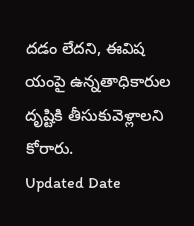దడం లేదని, ఈవిష యంపై ఉన్నతాధికారుల దృష్టికి తీసుకువెళ్లాలని కోరారు.
Updated Date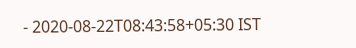- 2020-08-22T08:43:58+05:30 IST